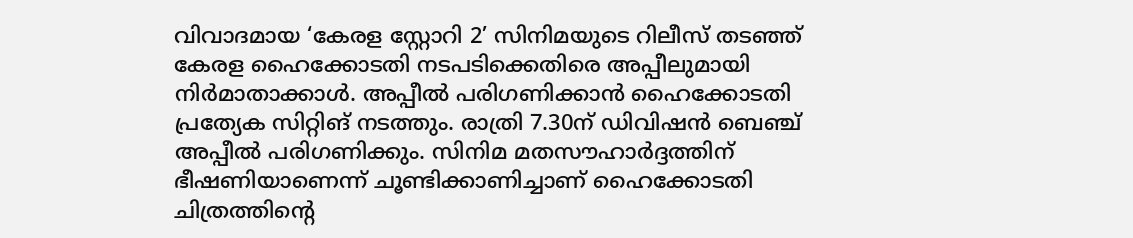വിവാദമായ ‘കേരള സ്റ്റോറി 2’ സിനിമയുടെ റിലീസ് തടഞ്ഞ് കേരള ഹൈക്കോടതി നടപടിക്കെതിരെ അപ്പീലുമായി നിര്‍മാതാക്കാള്‍. അപ്പീല്‍ പരിഗണിക്കാന്‍ ഹൈക്കോടതി പ്രത്യേക സിറ്റിങ് നടത്തും. രാത്രി 7.30ന് ഡിവിഷന്‍ ബെഞ്ച് അപ്പീല്‍ പരിഗണിക്കും. സിനിമ മതസൗഹാർദ്ദത്തിന് ഭീഷണിയാണെന്ന് ചൂണ്ടിക്കാണിച്ചാണ് ഹൈക്കോടതി ചിത്രത്തിന്‍റെ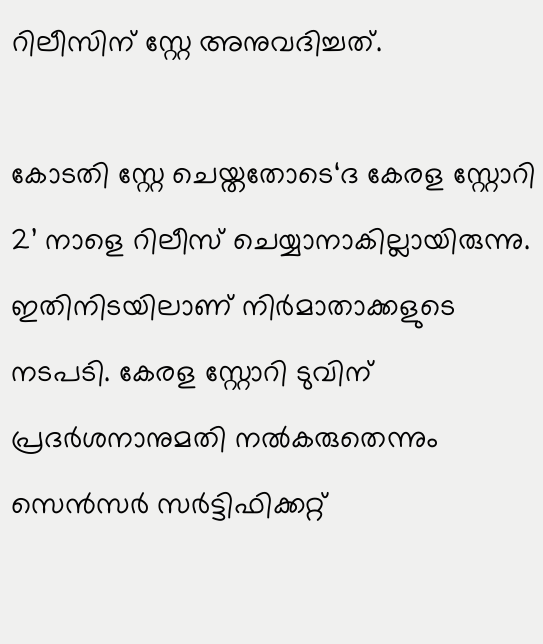റിലീസിന് സ്റ്റേ അനുവദിച്ചത്.

കോടതി സ്റ്റേ ചെയ്തതോടെ‘ദ കേരള സ്റ്റോറി 2’ നാളെ റിലീസ് ചെയ്യാനാകില്ലായിരുന്നു. ഇതിനിടയിലാണ് നിര്‍മാതാക്കളുടെ നടപടി. കേരള സ്റ്റോറി ടുവിന് പ്രദര്‍ശനാനുമതി നല്‍കരുതെന്നും സെന്‍സര്‍ സര്‍ട്ടിഫിക്കറ്റ്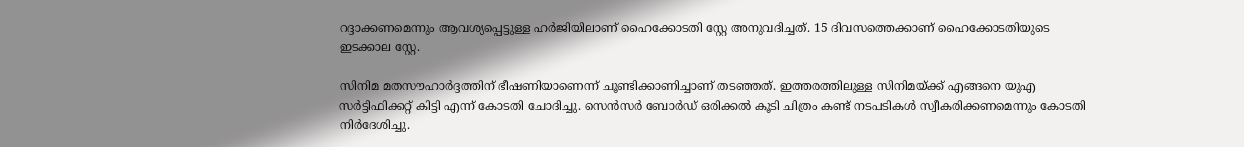റദ്ദാക്കണമെന്നും ആവശ്യപ്പെട്ടുള്ള ഹർജിയിലാണ് ഹൈക്കോടതി സ്റ്റേ അനുവദിച്ചത്. 15 ദിവസത്തെക്കാണ് ഹൈക്കോടതിയുടെ ഇടക്കാല സ്റ്റേ.

സിനിമ മതസൗഹാർദ്ദത്തിന് ഭീഷണിയാണെന്ന് ചൂണ്ടിക്കാണിച്ചാണ് തടഞ്ഞത്. ഇത്തരത്തിലുള്ള സിനിമയ്ക്ക് എങ്ങനെ യുഎ സർട്ടിഫിക്കറ്റ് കിട്ടി എന്ന് കോടതി ചോദിച്ചു. സെൻസർ ബോർഡ് ഒരിക്കൽ കൂടി ചിത്രം കണ്ട് നടപടികൾ സ്വീകരിക്കണമെന്നും കോടതി നിര്‍ദേശിച്ചു.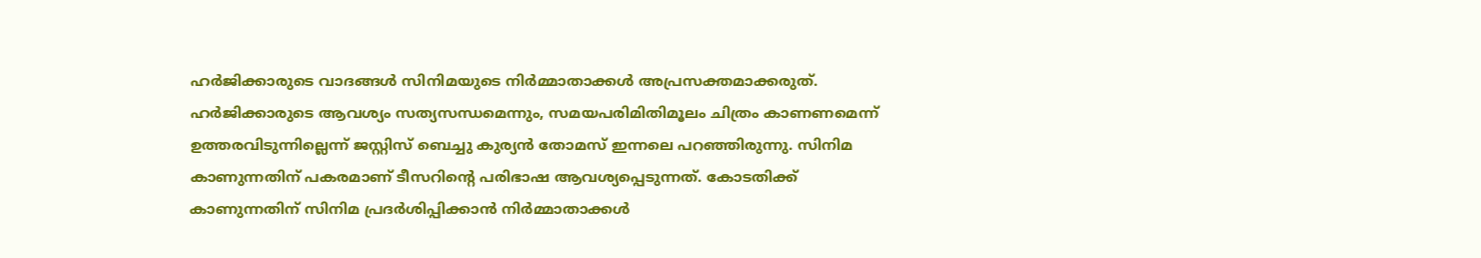ഹര്‍ജിക്കാരുടെ വാദങ്ങള്‍ സിനിമയുടെ നിര്‍മ്മാതാക്കള്‍ അപ്രസക്തമാക്കരുത്. ഹര്‍ജിക്കാരുടെ ആവശ്യം സത്യസന്ധമെന്നും, സമയപരിമിതിമൂലം ചിത്രം കാണണമെന്ന് ഉത്തരവിടുന്നില്ലെന്ന് ജസ്റ്റിസ് ബെച്ചു കുര്യൻ തോമസ് ഇന്നലെ പറഞ്ഞിരുന്നു. സിനിമ കാണുന്നതിന് പകരമാണ് ടീസറിന്റെ പരിഭാഷ ആവശ്യപ്പെടുന്നത്. കോടതിക്ക് കാണുന്നതിന് സിനിമ പ്രദര്‍ശിപ്പിക്കാന്‍ നിര്‍മ്മാതാക്കള്‍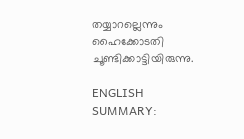തയ്യാറല്ലെന്നും ഹൈക്കോടതി ചൂണ്ടിക്കാട്ടിയിരുന്നു.

ENGLISH SUMMARY: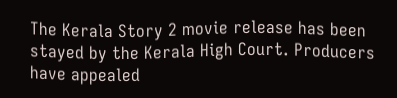The Kerala Story 2 movie release has been stayed by the Kerala High Court. Producers have appealed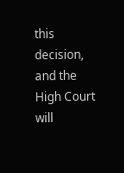this decision, and the High Court will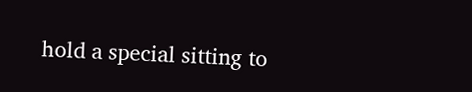hold a special sitting to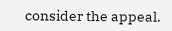consider the appeal.